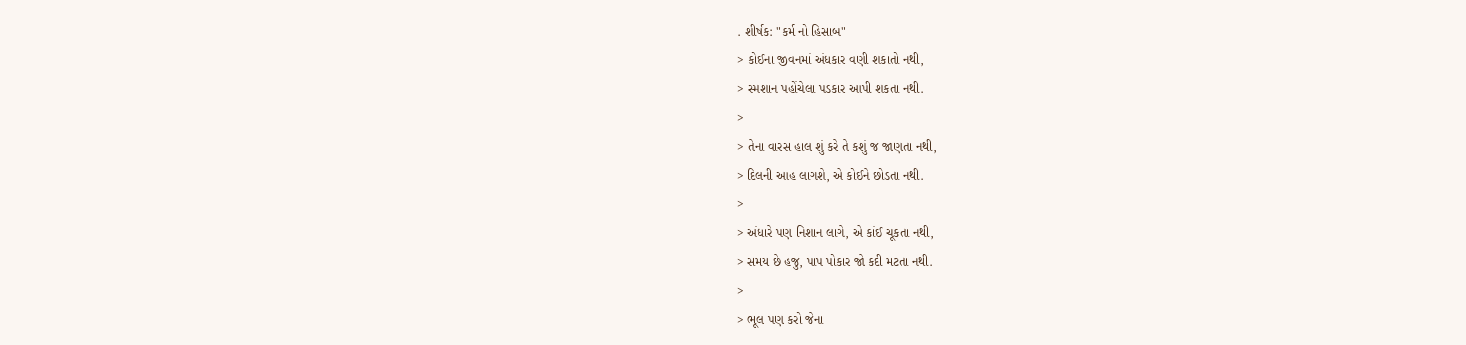. શીર્ષક: "કર્મ નો હિસાબ"
> કોઈના જીવનમાં અંધકાર વણી શકાતો નથી,
> સ્મશાન પહોંચેલા પડકાર આપી શકતા નથી.
>
> તેના વારસ હાલ શું કરે તે કશું જ જાણતા નથી,
> દિલની આહ લાગશે, એ કોઈને છોડતા નથી.
>
> અંધારે પણ નિશાન લાગે, એ કાંઈ ચૂકતા નથી,
> સમય છે હજુ, પાપ પોકાર જો કદી મટતા નથી.
>
> ભૂલ પણ કરો જેના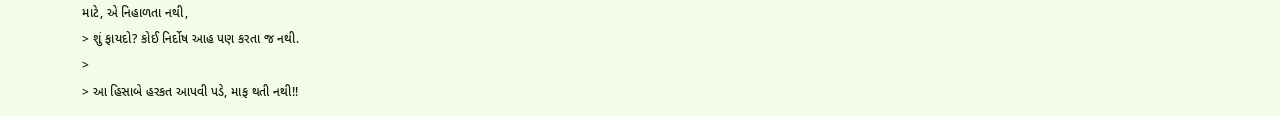માટે, એ નિહાળતા નથી,
> શું ફાયદો? કોઈ નિર્દોષ આહ પણ કરતા જ નથી.
>
> આ હિસાબે હરકત આપવી પડે, માફ થતી નથી!!